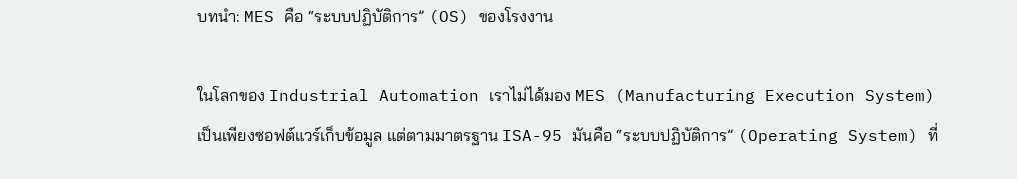บทนำ: MES คือ “ระบบปฏิบัติการ” (OS) ของโรงงาน

ในโลกของ Industrial Automation เราไม่ได้มอง MES (Manufacturing Execution System) เป็นเพียงซอฟต์แวร์เก็บข้อมูล แต่ตามมาตรฐาน ISA-95 มันคือ “ระบบปฏิบัติการ” (Operating System) ที่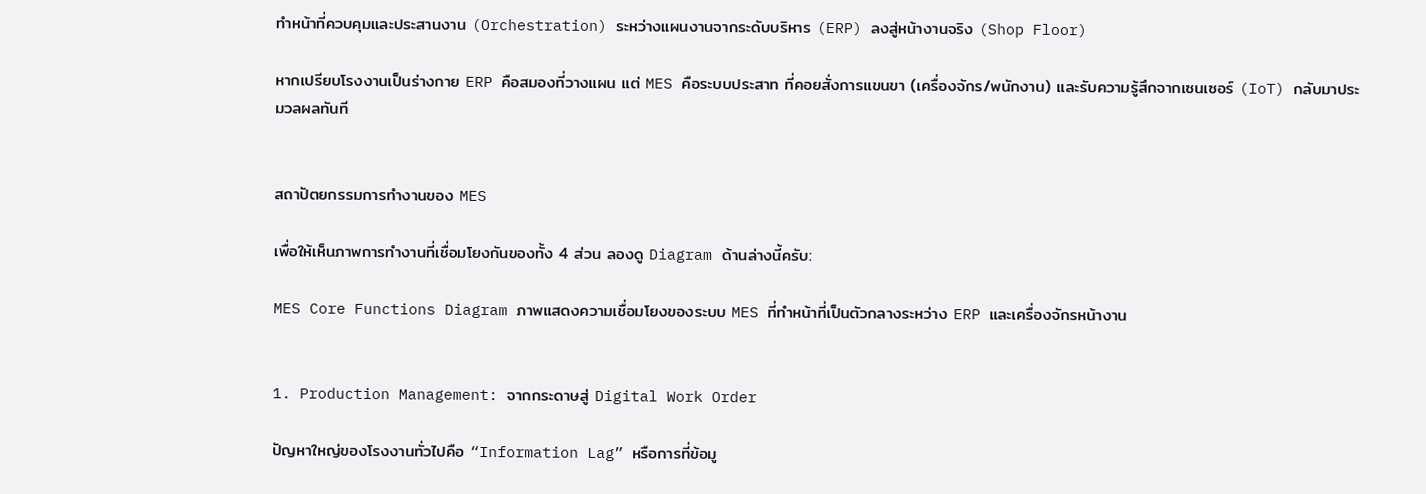ทำหน้าที่ควบคุมและประสานงาน (Orchestration) ระหว่างแผนงานจากระดับบริหาร (ERP) ลงสู่หน้างานจริง (Shop Floor)

หากเปรียบโรงงานเป็นร่างกาย ERP คือสมองที่วางแผน แต่ MES คือระบบประสาท ที่คอยสั่งการแขนขา (เครื่องจักร/พนักงาน) และรับความรู้สึกจากเซนเซอร์ (IoT) กลับมาประมวลผลทันที


สถาปัตยกรรมการทำงานของ MES

เพื่อให้เห็นภาพการทำงานที่เชื่อมโยงกันของทั้ง 4 ส่วน ลองดู Diagram ด้านล่างนี้ครับ:

MES Core Functions Diagram ภาพแสดงความเชื่อมโยงของระบบ MES ที่ทำหน้าที่เป็นตัวกลางระหว่าง ERP และเครื่องจักรหน้างาน


1. Production Management: จากกระดาษสู่ Digital Work Order

ปัญหาใหญ่ของโรงงานทั่วไปคือ “Information Lag” หรือการที่ข้อมู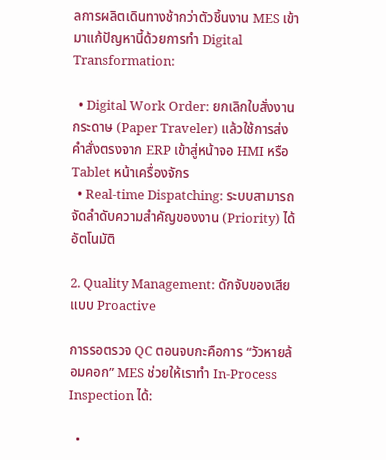ลการผลิตเดินทางช้ากว่าตัวชิ้นงาน MES เข้ามาแก้ปัญหานี้ด้วยการทำ Digital Transformation:

  • Digital Work Order: ยกเลิกใบสั่งงานกระดาษ (Paper Traveler) แล้วใช้การส่งคำสั่งตรงจาก ERP เข้าสู่หน้าจอ HMI หรือ Tablet หน้าเครื่องจักร
  • Real-time Dispatching: ระบบสามารถจัดลำดับความสำคัญของงาน (Priority) ได้อัตโนมัติ

2. Quality Management: ดักจับของเสียแบบ Proactive

การรอตรวจ QC ตอนจบกะคือการ “วัวหายล้อมคอก” MES ช่วยให้เราทำ In-Process Inspection ได้:

  •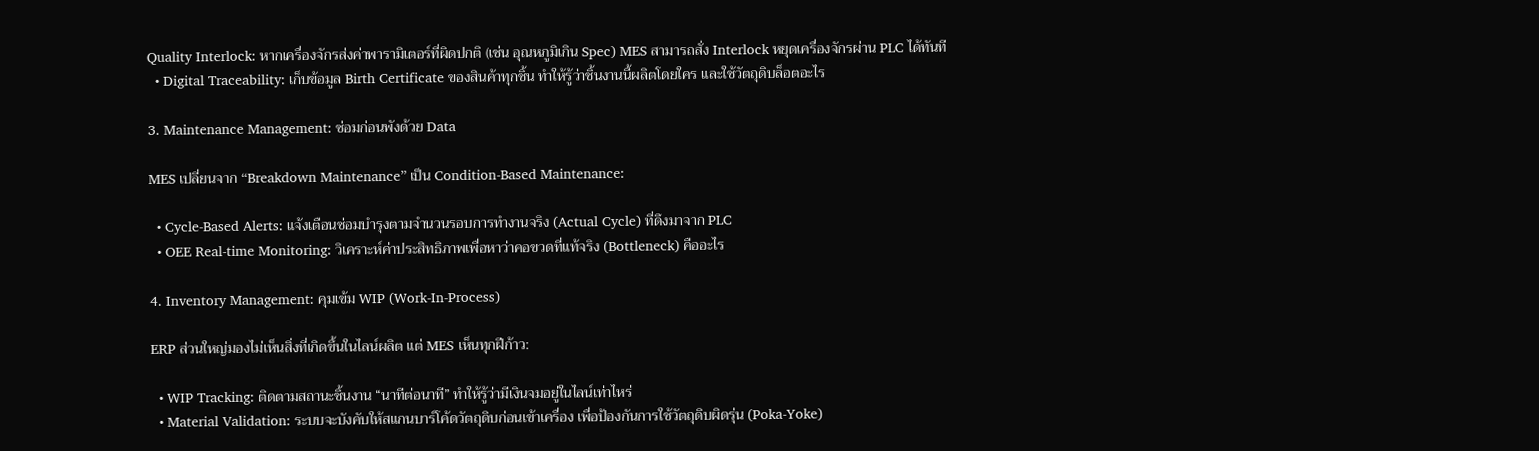Quality Interlock: หากเครื่องจักรส่งค่าพารามิเตอร์ที่ผิดปกติ (เช่น อุณหภูมิเกิน Spec) MES สามารถสั่ง Interlock หยุดเครื่องจักรผ่าน PLC ได้ทันที
  • Digital Traceability: เก็บข้อมูล Birth Certificate ของสินค้าทุกชิ้น ทำให้รู้ว่าชิ้นงานนี้ผลิตโดยใคร และใช้วัตถุดิบล็อตอะไร

3. Maintenance Management: ซ่อมก่อนพังด้วย Data

MES เปลี่ยนจาก “Breakdown Maintenance” เป็น Condition-Based Maintenance:

  • Cycle-Based Alerts: แจ้งเตือนซ่อมบำรุงตามจำนวนรอบการทำงานจริง (Actual Cycle) ที่ดึงมาจาก PLC
  • OEE Real-time Monitoring: วิเคราะห์ค่าประสิทธิภาพเพื่อหาว่าคอขวดที่แท้จริง (Bottleneck) คืออะไร

4. Inventory Management: คุมเข้ม WIP (Work-In-Process)

ERP ส่วนใหญ่มองไม่เห็นสิ่งที่เกิดขึ้นในไลน์ผลิต แต่ MES เห็นทุกฝีก้าว:

  • WIP Tracking: ติดตามสถานะชิ้นงาน “นาทีต่อนาที” ทำให้รู้ว่ามีเงินจมอยู่ในไลน์เท่าไหร่
  • Material Validation: ระบบจะบังคับให้สแกนบาร์โค้ดวัตถุดิบก่อนเข้าเครื่อง เพื่อป้องกันการใช้วัตถุดิบผิดรุ่น (Poka-Yoke)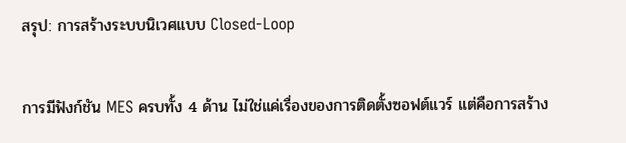สรุป: การสร้างระบบนิเวศแบบ Closed-Loop

การมีฟังก์ชัน MES ครบทั้ง 4 ด้าน ไม่ใช่แค่เรื่องของการติดตั้งซอฟต์แวร์ แต่คือการสร้าง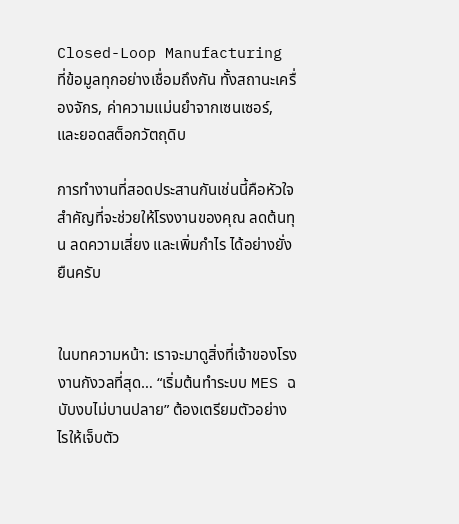Closed-Loop Manufacturing ที่ข้อมูลทุกอย่างเชื่อมถึงกัน ทั้งสถานะเครื่องจักร, ค่าความแม่นยำจากเซนเซอร์, และยอดสต็อกวัตถุดิบ

การทำงานที่สอดประสานกันเช่นนี้คือหัวใจสำคัญที่จะช่วยให้โรงงานของคุณ ลดต้นทุน ลดความเสี่ยง และเพิ่มกำไร ได้อย่างยั่งยืนครับ


ในบทความหน้า: เราจะมาดูสิ่งที่เจ้าของโรงงานกังวลที่สุด… “เริ่มต้นทำระบบ MES ฉบับงบไม่บานปลาย” ต้องเตรียมตัวอย่างไรให้เจ็บตัว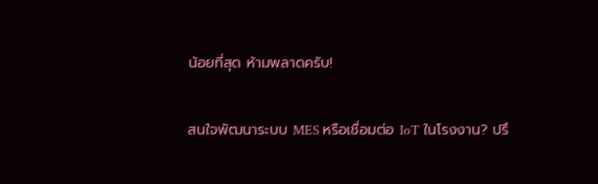น้อยที่สุด ห้ามพลาดครับ!

สนใจพัฒนาระบบ MES หรือเชื่อมต่อ IoT ในโรงงาน? ปรึ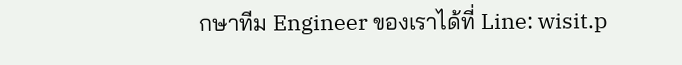กษาทีม Engineer ของเราได้ที่ Line: wisit.p